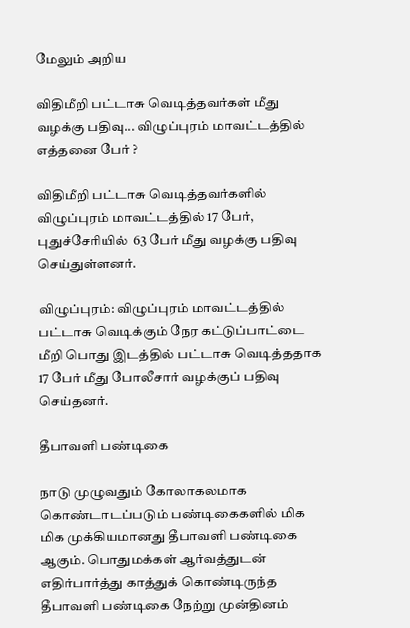மேலும் அறிய

விதிமீறி பட்டாசு வெடித்தவர்கள் மீது வழக்கு பதிவு... விழுப்புரம் மாவட்டத்தில் எத்தனை பேர் ?

விதிமீறி பட்டாசு வெடித்தவர்களில் விழுப்புரம் மாவட்டத்தில் 17 பேர், புதுச்சேரியில்  63 பேர் மீது வழக்கு பதிவு செய்துள்ளனர்.

விழுப்புரம்: விழுப்புரம் மாவட்டத்தில் பட்டாசு வெடிக்கும் நேர கட்டுப்பாட்டை மீறி பொது இடத்தில் பட்டாசு வெடித்ததாக 17 பேர் மீது போலீசார் வழக்குப் பதிவு செய்தனர்.

தீபாவளி பண்டிகை

நாடு முழுவதும் கோலாகலமாக கொண்டாடப்படும் பண்டிகைகளில் மிக மிக முக்கியமானது தீபாவளி பண்டிகை ஆகும். பொதுமக்கள் ஆர்வத்துடன் எதிர்பார்த்து காத்துக் கொண்டிருந்த தீபாவளி பண்டிகை நேற்று முன்தினம்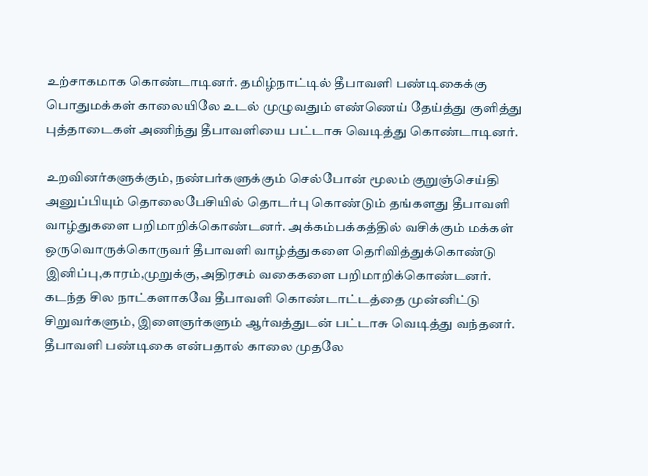உற்சாகமாக கொண்டாடினர். தமிழ்நாட்டில் தீபாவளி பண்டிகைக்கு பொதுமக்கள் காலையிலே உடல் முழுவதும் எண்ணெய் தேய்த்து குளித்து புத்தாடைகள் அணிந்து தீபாவளியை பட்டாசு வெடித்து கொண்டாடினர்.

உறவினர்களுக்கும், நண்பர்களுக்கும் செல்போன் மூலம் குறுஞ்செய்தி அனுப்பியும் தொலைபேசியில் தொடர்பு கொண்டும் தங்களது தீபாவளி வாழ்துகளை பறிமாறிக்கொண்டனர். அக்கம்பக்கத்தில் வசிக்கும் மக்கள் ஒருவொருக்கொருவர் தீபாவளி வாழ்த்துகளை தெரிவித்துக்கொண்டு இனிப்பு,காரம்,முறுக்கு,அதிரசம் வகைகளை பறிமாறிக்கொண்டனர். கடந்த சில நாட்களாகவே தீபாவளி கொண்டாட்டத்தை முன்னிட்டு சிறுவர்களும், இளைஞர்களும் ஆர்வத்துடன் பட்டாசு வெடித்து வந்தனர். தீபாவளி பண்டிகை என்பதால் காலை முதலே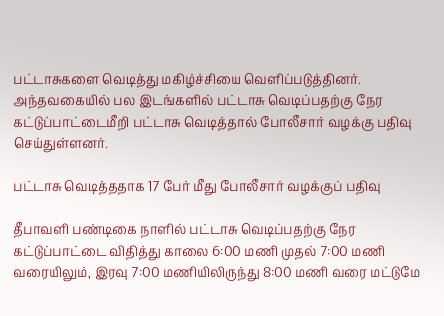பட்டாசுகளை வெடித்து மகிழ்ச்சியை வெளிப்படுத்தினர். அந்தவகையில் பல இடங்களில் பட்டாசு வெடிப்பதற்கு நேர கட்டுப்பாட்டைமீறி பட்டாசு வெடித்தால் போலீசார் வழக்கு பதிவு செய்துள்ளனர்.

பட்டாசு வெடித்ததாக 17 பேர் மீது போலீசார் வழக்குப் பதிவு

தீபாவளி பண்டிகை நாளில் பட்டாசு வெடிப்பதற்கு நேர கட்டுப்பாட்டை விதித்து காலை 6:00 மணி முதல் 7:00 மணி வரையிலும், இரவு 7:00 மணியிலிருந்து 8:00 மணி வரை மட்டுமே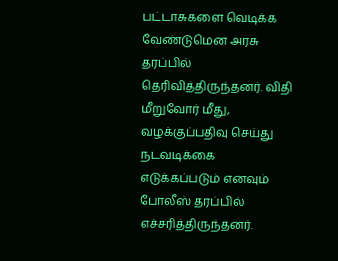பட்டாசுகளை வெடிக்க வேண்டுமென அரசு தரப்பில் தெரிவித்திருந்தனர். விதி மீறுவோர் மீது, வழக்குப்பதிவு செய்து நடவடிக்கை எடுக்கப்படும் எனவும் போலீஸ் தரப்பில் எச்சரித்திருந்தனர்.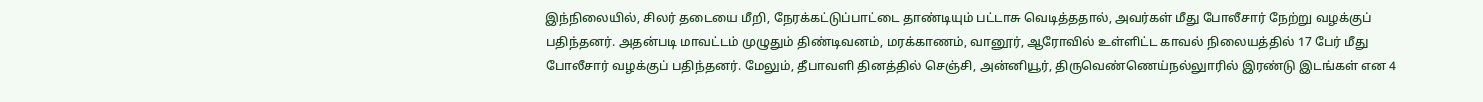இந்நிலையில், சிலர் தடையை மீறி, நேரக்கட்டுப்பாட்டை தாண்டியும் பட்டாசு வெடித்ததால், அவர்கள் மீது போலீசார் நேற்று வழக்குப் பதிந்தனர். அதன்படி மாவட்டம் முழுதும் திண்டிவனம், மரக்காணம், வானூர், ஆரோவில் உள்ளிட்ட காவல் நிலையத்தில் 17 பேர் மீது போலீசார் வழக்குப் பதிந்தனர். மேலும், தீபாவளி தினத்தில் செஞ்சி, அன்னியூர், திருவெண்ணெய்நல்லுாரில் இரண்டு இடங்கள் என 4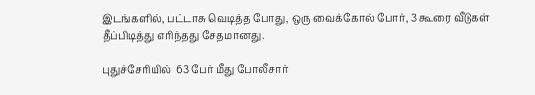இடங்களில், பட்டாசு வெடித்த போது, ஒரு வைக்கோல் போர், 3 கூரை வீடுகள் தீப்பிடித்து எரிந்தது சேதமானது.

புதுச்சேரியில்  63 பேர் மீது போலீசார்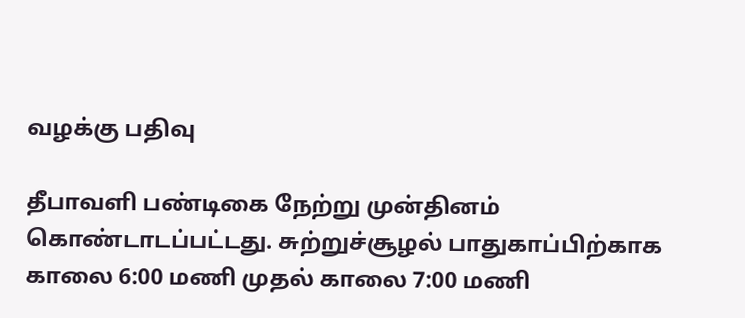வழக்கு பதிவு

தீபாவளி பண்டிகை நேற்று முன்தினம் கொண்டாடப்பட்டது. சுற்றுச்சூழல் பாதுகாப்பிற்காக காலை 6:00 மணி முதல் காலை 7:00 மணி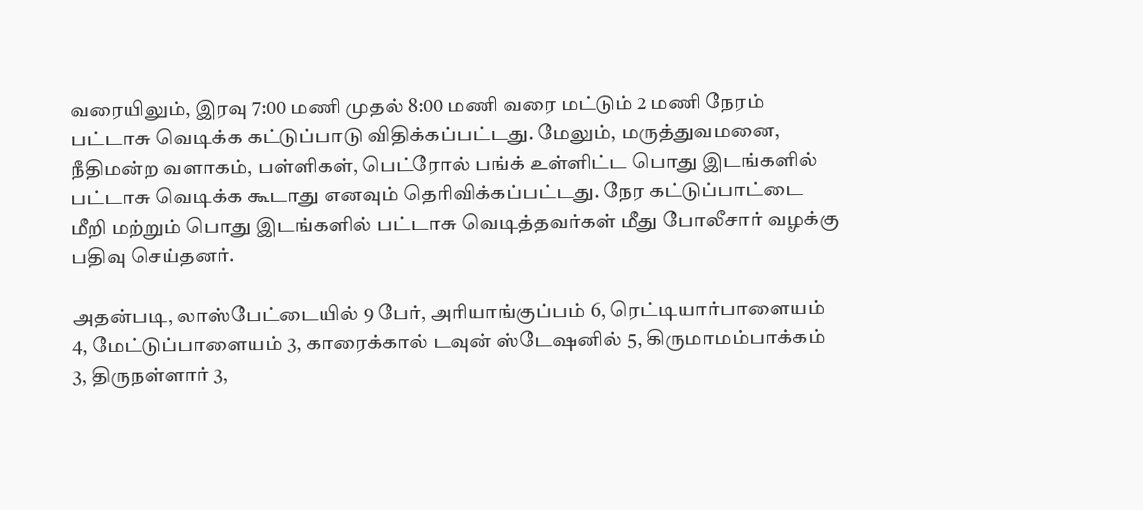வரையிலும், இரவு 7:00 மணி முதல் 8:00 மணி வரை மட்டும் 2 மணி நேரம் பட்டாசு வெடிக்க கட்டுப்பாடு விதிக்கப்பட்டது. மேலும், மருத்துவமனை, நீதிமன்ற வளாகம், பள்ளிகள், பெட்ரோல் பங்க் உள்ளிட்ட பொது இடங்களில் பட்டாசு வெடிக்க கூடாது எனவும் தெரிவிக்கப்பட்டது. நேர கட்டுப்பாட்டை மீறி மற்றும் பொது இடங்களில் பட்டாசு வெடித்தவர்கள் மீது போலீசார் வழக்கு பதிவு செய்தனர்.

அதன்படி, லாஸ்பேட்டையில் 9 பேர், அரியாங்குப்பம் 6, ரெட்டியார்பாளையம் 4, மேட்டுப்பாளையம் 3, காரைக்கால் டவுன் ஸ்டேஷனில் 5, கிருமாமம்பாக்கம் 3, திருநள்ளார் 3,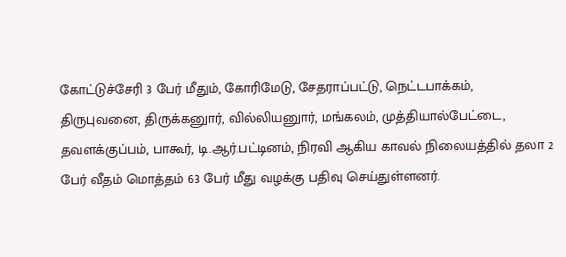கோட்டுச்சேரி 3 பேர் மீதும், கோரிமேடு, சேதராப்பட்டு, நெட்டபாக்கம், திருபுவனை, திருக்கனுார், வில்லியனுார், மங்கலம், முத்தியால்பேட்டை, தவளக்குப்பம், பாகூர், டி.ஆர்.பட்டினம், நிரவி ஆகிய காவல் நிலையத்தில் தலா 2 பேர் வீதம் மொத்தம் 63 பேர் மீது வழக்கு பதிவு செய்துள்ளனர்.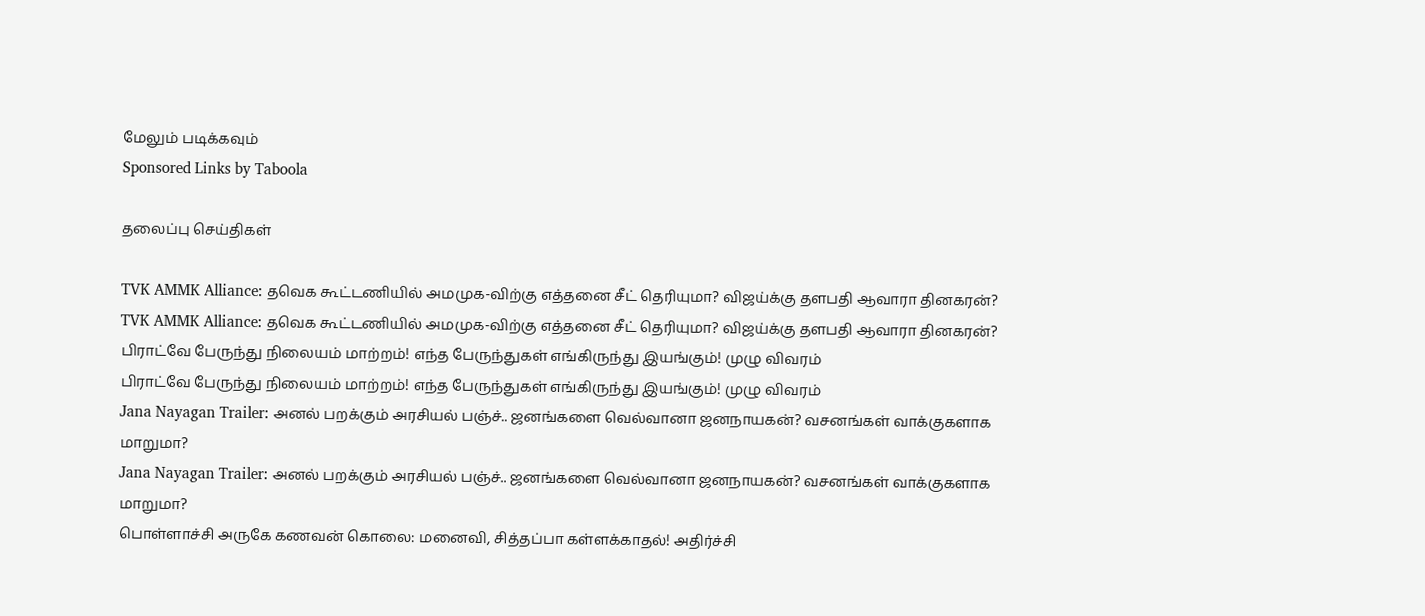மேலும் படிக்கவும்
Sponsored Links by Taboola

தலைப்பு செய்திகள்

TVK AMMK Alliance: தவெக கூட்டணியில் அமமுக-விற்கு எத்தனை சீட் தெரியுமா? விஜய்க்கு தளபதி ஆவாரா தினகரன்?
TVK AMMK Alliance: தவெக கூட்டணியில் அமமுக-விற்கு எத்தனை சீட் தெரியுமா? விஜய்க்கு தளபதி ஆவாரா தினகரன்?
பிராட்வே பேருந்து நிலையம் மாற்றம்! எந்த பேருந்துகள் எங்கிருந்து இயங்கும்! முழு விவரம்
பிராட்வே பேருந்து நிலையம் மாற்றம்! எந்த பேருந்துகள் எங்கிருந்து இயங்கும்! முழு விவரம்
Jana Nayagan Trailer: அனல் பறக்கும் அரசியல் பஞ்ச்.. ஜனங்களை வெல்வானா ஜனநாயகன்? வசனங்கள் வாக்குகளாக மாறுமா?
Jana Nayagan Trailer: அனல் பறக்கும் அரசியல் பஞ்ச்.. ஜனங்களை வெல்வானா ஜனநாயகன்? வசனங்கள் வாக்குகளாக மாறுமா?
பொள்ளாச்சி அருகே கணவன் கொலை: மனைவி, சித்தப்பா கள்ளக்காதல்! அதிர்ச்சி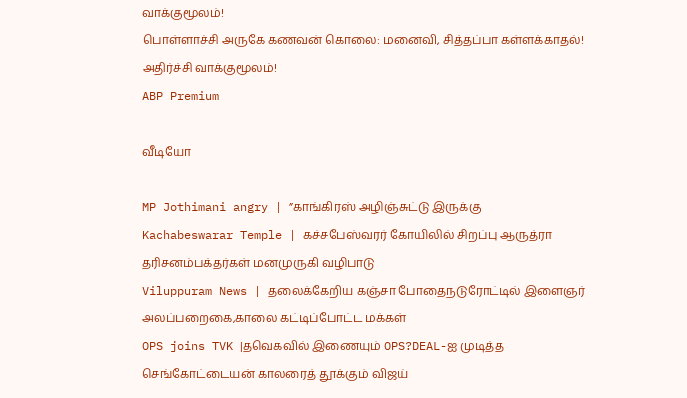வாக்குமூலம்!
பொள்ளாச்சி அருகே கணவன் கொலை: மனைவி, சித்தப்பா கள்ளக்காதல்! அதிர்ச்சி வாக்குமூலம்!
ABP Premium

வீடியோ

MP Jothimani angry | ”காங்கிரஸ் அழிஞ்சுட்டு இருக்கு
Kachabeswarar Temple | கச்சபேஸ்வரர் கோயிலில் சிறப்பு ஆருத்ரா தரிசனம்பக்தர்கள் மனமுருகி வழிபாடு
Viluppuram News | தலைக்கேறிய கஞ்சா போதைநடுரோட்டில் இளைஞர் அலப்பறைகை,காலை கட்டிப்போட்ட மக்கள்
OPS joins TVK |தவெகவில் இணையும் OPS?DEAL-ஐ முடித்த செங்கோட்டையன் காலரைத் தூக்கும் விஜய்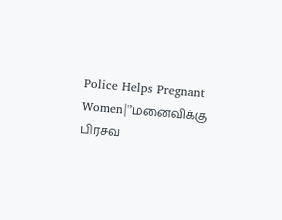Police Helps Pregnant Women|'’மனைவிக்கு பிரசவ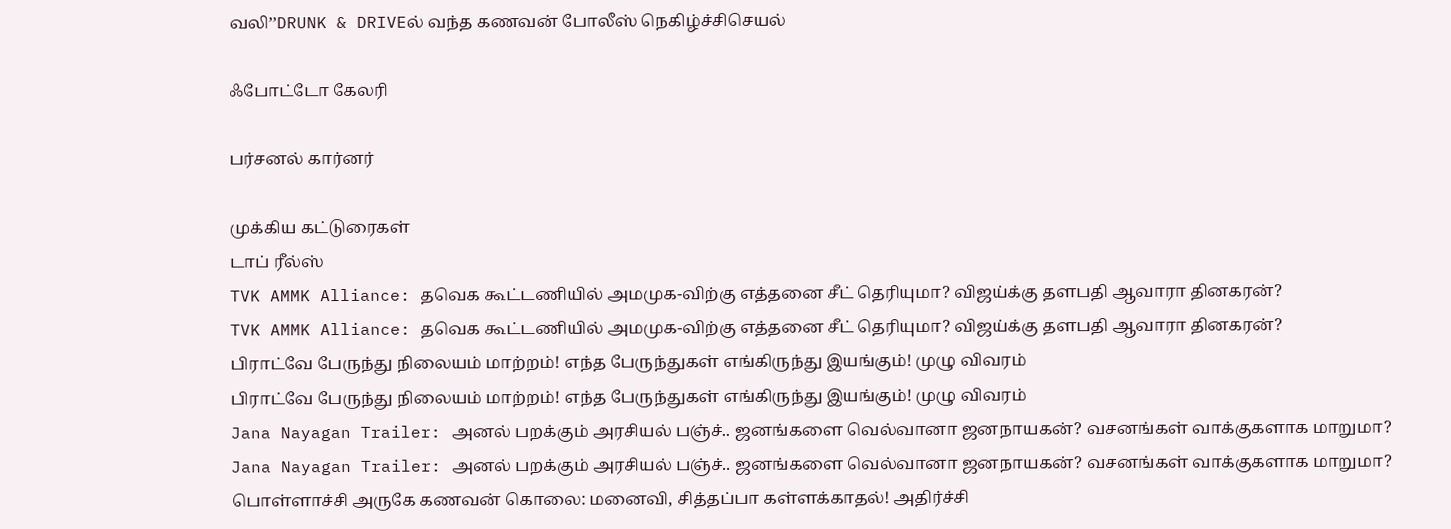வலி’’DRUNK & DRIVEல் வந்த கணவன் போலீஸ் நெகிழ்ச்சிசெயல்

ஃபோட்டோ கேலரி

பர்சனல் கார்னர்

முக்கிய கட்டுரைகள்
டாப் ரீல்ஸ்
TVK AMMK Alliance: தவெக கூட்டணியில் அமமுக-விற்கு எத்தனை சீட் தெரியுமா? விஜய்க்கு தளபதி ஆவாரா தினகரன்?
TVK AMMK Alliance: தவெக கூட்டணியில் அமமுக-விற்கு எத்தனை சீட் தெரியுமா? விஜய்க்கு தளபதி ஆவாரா தினகரன்?
பிராட்வே பேருந்து நிலையம் மாற்றம்! எந்த பேருந்துகள் எங்கிருந்து இயங்கும்! முழு விவரம்
பிராட்வே பேருந்து நிலையம் மாற்றம்! எந்த பேருந்துகள் எங்கிருந்து இயங்கும்! முழு விவரம்
Jana Nayagan Trailer: அனல் பறக்கும் அரசியல் பஞ்ச்.. ஜனங்களை வெல்வானா ஜனநாயகன்? வசனங்கள் வாக்குகளாக மாறுமா?
Jana Nayagan Trailer: அனல் பறக்கும் அரசியல் பஞ்ச்.. ஜனங்களை வெல்வானா ஜனநாயகன்? வசனங்கள் வாக்குகளாக மாறுமா?
பொள்ளாச்சி அருகே கணவன் கொலை: மனைவி, சித்தப்பா கள்ளக்காதல்! அதிர்ச்சி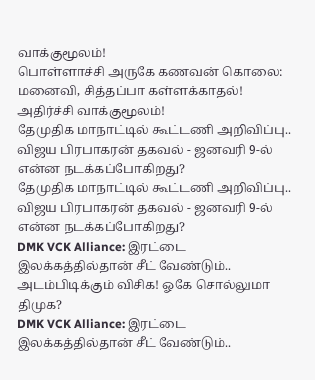வாக்குமூலம்!
பொள்ளாச்சி அருகே கணவன் கொலை: மனைவி, சித்தப்பா கள்ளக்காதல்! அதிர்ச்சி வாக்குமூலம்!
தேமுதிக மாநாட்டில் கூட்டணி அறிவிப்பு.. விஜய பிரபாகரன் தகவல் - ஜனவரி 9-ல் என்ன நடக்கப்போகிறது?
தேமுதிக மாநாட்டில் கூட்டணி அறிவிப்பு.. விஜய பிரபாகரன் தகவல் - ஜனவரி 9-ல் என்ன நடக்கப்போகிறது?
DMK VCK Alliance: இரட்டை இலக்கத்தில்தான் சீட் வேண்டும்.. அடம்பிடிக்கும் விசிக! ஓகே சொல்லுமா திமுக?
DMK VCK Alliance: இரட்டை இலக்கத்தில்தான் சீட் வேண்டும்..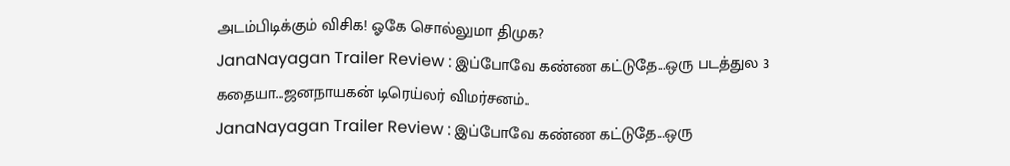அடம்பிடிக்கும் விசிக! ஓகே சொல்லுமா திமுக?
JanaNayagan Trailer Review : இப்போவே கண்ண கட்டுதே...ஒரு படத்துல 3 கதையா...ஜனநாயகன் டிரெய்லர் விமர்சனம்..
JanaNayagan Trailer Review : இப்போவே கண்ண கட்டுதே...ஒரு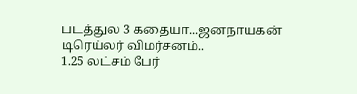படத்துல 3 கதையா...ஜனநாயகன் டிரெய்லர் விமர்சனம்..
1.25 லட்சம் பேர்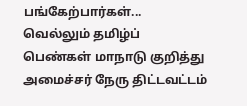பங்கேற்பார்கள்... வெல்லும் தமிழ்ப் பெண்கள் மாநாடு குறித்து அமைச்சர் நேரு திட்டவட்டம்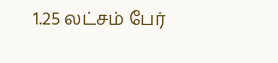1.25 லட்சம் பேர்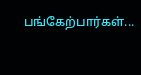பங்கேற்பார்கள்...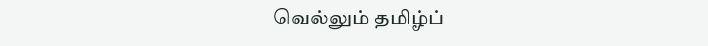வெல்லும் தமிழ்ப்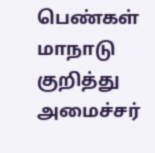பெண்கள் மாநாடு குறித்து அமைச்சர்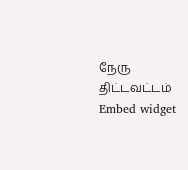நேரு திட்டவட்டம்
Embed widget